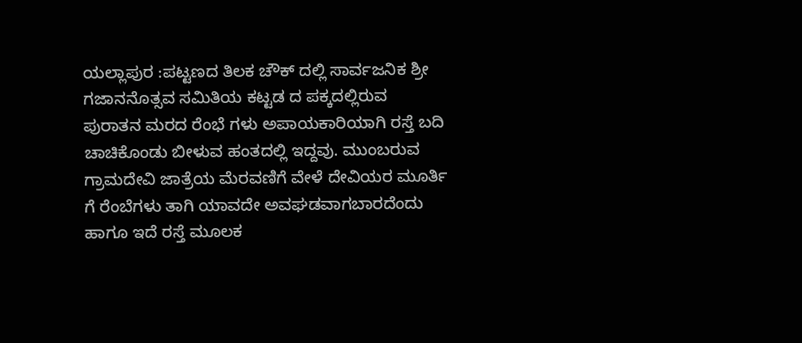ಯಲ್ಲಾಪುರ :ಪಟ್ಟಣದ ತಿಲಕ ಚೌಕ್ ದಲ್ಲಿ ಸಾರ್ವಜನಿಕ ಶ್ರೀ ಗಜಾನನೊತ್ಸವ ಸಮಿತಿಯ ಕಟ್ಟಡ ದ ಪಕ್ಕದಲ್ಲಿರುವ ಪುರಾತನ ಮರದ ರೆಂಭೆ ಗಳು ಅಪಾಯಕಾರಿಯಾಗಿ ರಸ್ತೆ ಬದಿ ಚಾಚಿಕೊಂಡು ಬೀಳುವ ಹಂತದಲ್ಲಿ ಇದ್ದವು. ಮುಂಬರುವ ಗ್ರಾಮದೇವಿ ಜಾತ್ರೆಯ ಮೆರವಣಿಗೆ ವೇಳೆ ದೇವಿಯರ ಮೂರ್ತಿ ಗೆ ರೆಂಬೆಗಳು ತಾಗಿ ಯಾವದೇ ಅವಘಡವಾಗಬಾರದೆಂದು ಹಾಗೂ ಇದೆ ರಸ್ತೆ ಮೂಲಕ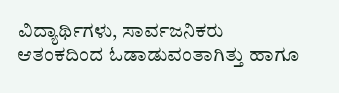ವಿದ್ಯಾರ್ಥಿಗಳು, ಸಾರ್ವಜನಿಕರು ಆತಂಕದಿಂದ ಓಡಾಡುವಂತಾಗಿತ್ತು ಹಾಗೂ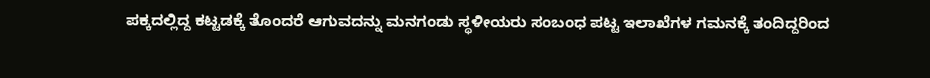ಪಕ್ಕದಲ್ಲಿದ್ದ ಕಟ್ಟಡಕ್ಕೆ ತೊಂದರೆ ಆಗುವದನ್ನು ಮನಗಂಡು ಸ್ಥಳೀಯರು ಸಂಬಂಧ ಪಟ್ಟ ಇಲಾಖೆಗಳ ಗಮನಕ್ಕೆ ತಂದಿದ್ದರಿಂದ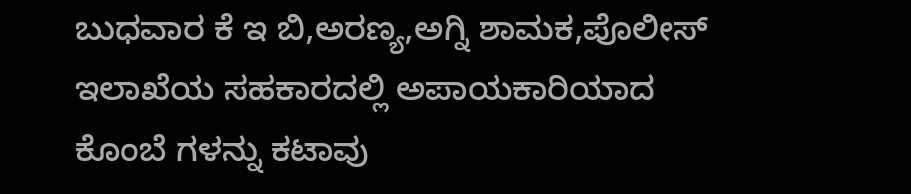ಬುಧವಾರ ಕೆ ಇ ಬಿ,ಅರಣ್ಯ,ಅಗ್ನಿ ಶಾಮಕ,ಪೊಲೀಸ್ ಇಲಾಖೆಯ ಸಹಕಾರದಲ್ಲಿ ಅಪಾಯಕಾರಿಯಾದ ಕೊಂಬೆ ಗಳನ್ನು ಕಟಾವು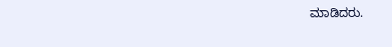ಮಾಡಿದರು.